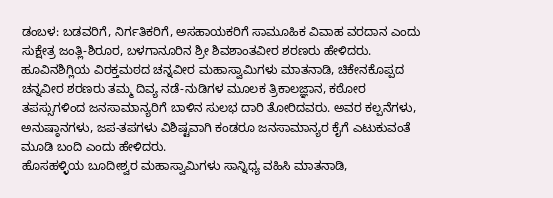ಡಂಬಳ: ಬಡವರಿಗೆ, ನಿರ್ಗತಿಕರಿಗೆ, ಅಸಹಾಯಕರಿಗೆ ಸಾಮೂಹಿಕ ವಿವಾಹ ವರದಾನ ಎಂದು ಸುಕ್ಷೇತ್ರ ಜಂತ್ಲಿ-ಶಿರೂರ, ಬಳಗಾನೂರಿನ ಶ್ರೀ ಶಿವಶಾಂತವೀರ ಶರಣರು ಹೇಳಿದರು.
ಹೂವಿನಶಿಗ್ಲಿಯ ವಿರಕ್ತಮಠದ ಚನ್ನವೀರ ಮಹಾಸ್ವಾಮಿಗಳು ಮಾತನಾಡಿ, ಚಿಕೇನಕೊಪ್ಪದ ಚನ್ನವೀರ ಶರಣರು ತಮ್ಮ ದಿವ್ಯ ನಡೆ-ನುಡಿಗಳ ಮೂಲಕ ತ್ರಿಕಾಲಜ್ಞಾನ, ಕಠೋರ ತಪಸ್ಸುಗಳಿಂದ ಜನಸಾಮಾನ್ಯರಿಗೆ ಬಾಳಿನ ಸುಲಭ ದಾರಿ ತೋರಿದವರು. ಅವರ ಕಲ್ಪನೆಗಳು, ಅನುಷ್ಠಾನಗಳು, ಜಪ-ತಪಗಳು ವಿಶಿಷ್ಟವಾಗಿ ಕಂಡರೂ ಜನಸಾಮಾನ್ಯರ ಕೈಗೆ ಎಟುಕುವಂತೆ ಮೂಡಿ ಬಂದಿ ಎಂದು ಹೇಳಿದರು.
ಹೊಸಹಳ್ಳಿಯ ಬೂದೀಶ್ವರ ಮಹಾಸ್ವಾಮಿಗಳು ಸಾನ್ನಿಧ್ಯ ವಹಿಸಿ ಮಾತನಾಡಿ,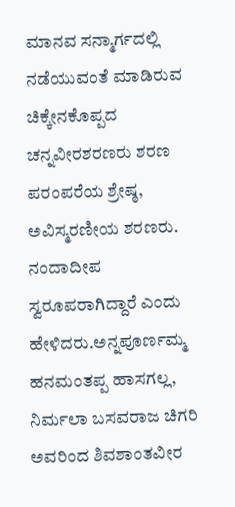ಮಾನವ ಸನ್ಮಾರ್ಗದಲ್ಲಿ ನಡೆಯುವಂತೆ ಮಾಡಿರುವ ಚಿಕ್ಕೇನಕೊಪ್ಪದ ಚನ್ನವೀರಶರಣರು ಶರಣ ಪರಂಪರೆಯ ಶ್ರೇಷ್ಠ, ಅವಿಸ್ಮರಣೀಯ ಶರಣರು. ನಂದಾದೀಪ ಸ್ವರೂಪರಾಗಿದ್ದಾರೆ ಎಂದು ಹೇಳಿದರು.ಅನ್ನಪೂರ್ಣಮ್ಮ ಹನಮಂತಪ್ಪ ಹಾಸಗಲ್ಲ, ನಿರ್ಮಲಾ ಬಸವರಾಜ ಚಿಗರಿ ಅವರಿಂದ ಶಿವಶಾಂತವೀರ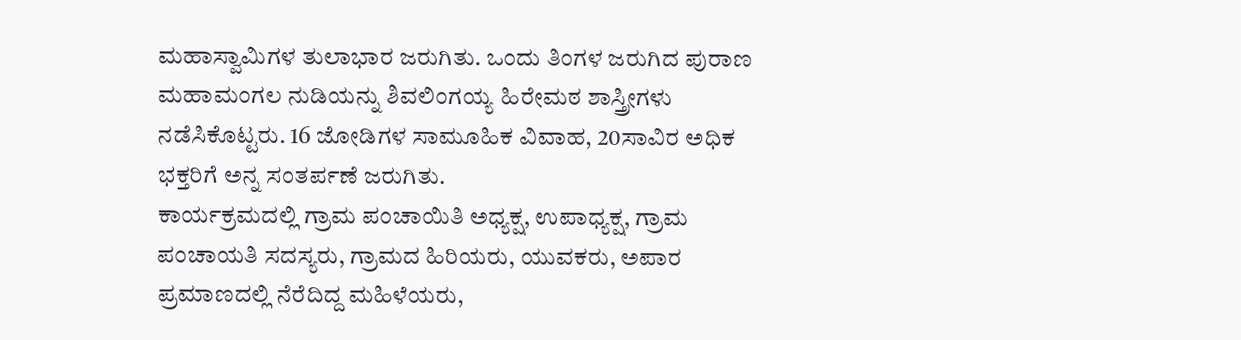ಮಹಾಸ್ವಾಮಿಗಳ ತುಲಾಭಾರ ಜರುಗಿತು. ಒಂದು ತಿಂಗಳ ಜರುಗಿದ ಪುರಾಣ ಮಹಾಮಂಗಲ ನುಡಿಯನ್ನು ಶಿವಲಿಂಗಯ್ಯ ಹಿರೇಮಠ ಶಾಸ್ತ್ರೀಗಳು ನಡೆಸಿಕೊಟ್ಟರು. 16 ಜೋಡಿಗಳ ಸಾಮೂಹಿಕ ವಿವಾಹ, 20ಸಾವಿರ ಅಧಿಕ ಭಕ್ತರಿಗೆ ಅನ್ನ ಸಂತರ್ಪಣೆ ಜರುಗಿತು.
ಕಾರ್ಯಕ್ರಮದಲ್ಲಿ ಗ್ರಾಮ ಪಂಚಾಯಿತಿ ಅಧ್ಯಕ್ಷ, ಉಪಾಧ್ಯಕ್ಷ, ಗ್ರಾಮ ಪಂಚಾಯತಿ ಸದಸ್ಯರು, ಗ್ರಾಮದ ಹಿರಿಯರು, ಯುವಕರು, ಅಪಾರ ಪ್ರಮಾಣದಲ್ಲಿ ನೆರೆದಿದ್ದ ಮಹಿಳೆಯರು,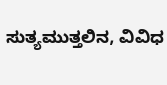ಸುತ್ಯಮುತ್ತಲಿನ, ವಿವಿಧ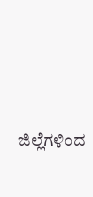ಜಿಲ್ಲೆಗಳಿಂದ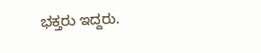ಭಕ್ತರು ಇದ್ದರು.